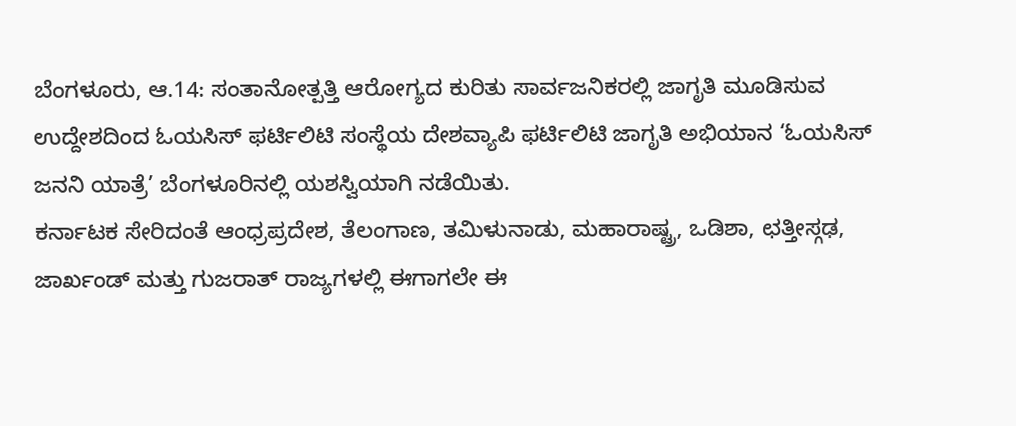ಬೆಂಗಳೂರು, ಆ.14: ಸಂತಾನೋತ್ಪತ್ತಿ ಆರೋಗ್ಯದ ಕುರಿತು ಸಾರ್ವಜನಿಕರಲ್ಲಿ ಜಾಗೃತಿ ಮೂಡಿಸುವ ಉದ್ದೇಶದಿಂದ ಓಯಸಿಸ್ ಫರ್ಟಿಲಿಟಿ ಸಂಸ್ಥೆಯ ದೇಶವ್ಯಾಪಿ ಫರ್ಟಿಲಿಟಿ ಜಾಗೃತಿ ಅಭಿಯಾನ ‘ಓಯಸಿಸ್ ಜನನಿ ಯಾತ್ರೆ’ ಬೆಂಗಳೂರಿನಲ್ಲಿ ಯಶಸ್ವಿಯಾಗಿ ನಡೆಯಿತು.
ಕರ್ನಾಟಕ ಸೇರಿದಂತೆ ಆಂಧ್ರಪ್ರದೇಶ, ತೆಲಂಗಾಣ, ತಮಿಳುನಾಡು, ಮಹಾರಾಷ್ಟ್ರ, ಒಡಿಶಾ, ಛತ್ತೀಸ್ಗಢ, ಜಾರ್ಖಂಡ್ ಮತ್ತು ಗುಜರಾತ್ ರಾಜ್ಯಗಳಲ್ಲಿ ಈಗಾಗಲೇ ಈ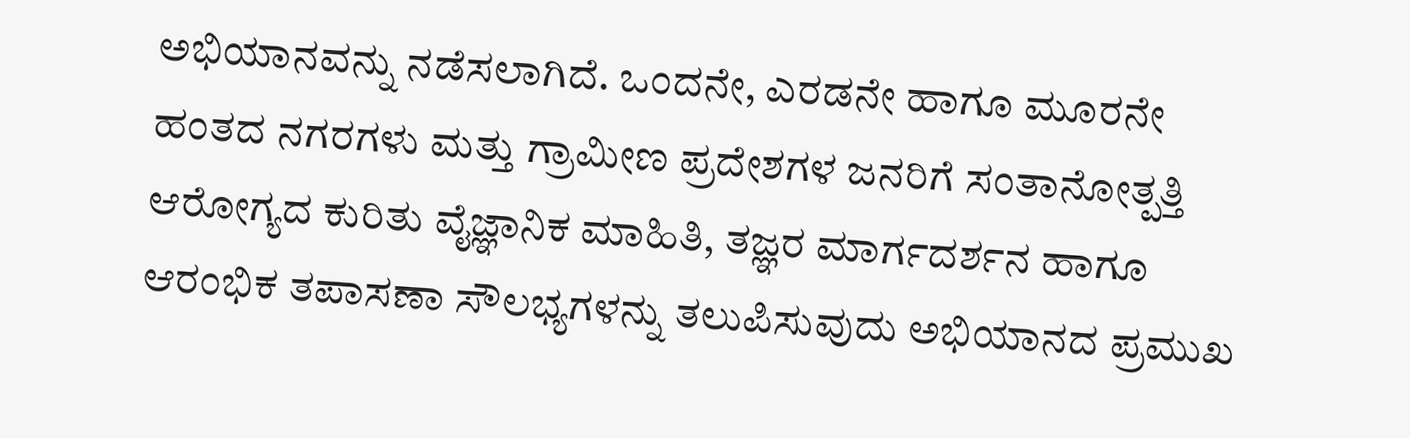ಅಭಿಯಾನವನ್ನು ನಡೆಸಲಾಗಿದೆ. ಒಂದನೇ, ಎರಡನೇ ಹಾಗೂ ಮೂರನೇ ಹಂತದ ನಗರಗಳು ಮತ್ತು ಗ್ರಾಮೀಣ ಪ್ರದೇಶಗಳ ಜನರಿಗೆ ಸಂತಾನೋತ್ಪತ್ತಿ ಆರೋಗ್ಯದ ಕುರಿತು ವೈಜ್ಞಾನಿಕ ಮಾಹಿತಿ, ತಜ್ಞರ ಮಾರ್ಗದರ್ಶನ ಹಾಗೂ ಆರಂಭಿಕ ತಪಾಸಣಾ ಸೌಲಭ್ಯಗಳನ್ನು ತಲುಪಿಸುವುದು ಅಭಿಯಾನದ ಪ್ರಮುಖ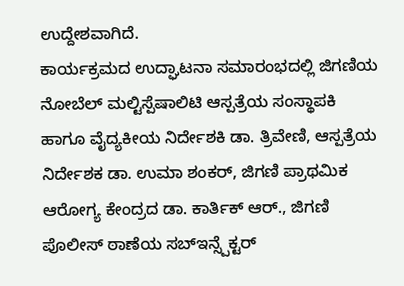ಉದ್ದೇಶವಾಗಿದೆ.
ಕಾರ್ಯಕ್ರಮದ ಉದ್ಘಾಟನಾ ಸಮಾರಂಭದಲ್ಲಿ ಜಿಗಣಿಯ ನೋಬೆಲ್ ಮಲ್ಟಿಸ್ಪೆಷಾಲಿಟಿ ಆಸ್ಪತ್ರೆಯ ಸಂಸ್ಥಾಪಕಿ ಹಾಗೂ ವೈದ್ಯಕೀಯ ನಿರ್ದೇಶಕಿ ಡಾ. ತ್ರಿವೇಣಿ, ಆಸ್ಪತ್ರೆಯ ನಿರ್ದೇಶಕ ಡಾ. ಉಮಾ ಶಂಕರ್, ಜಿಗಣಿ ಪ್ರಾಥಮಿಕ ಆರೋಗ್ಯ ಕೇಂದ್ರದ ಡಾ. ಕಾರ್ತಿಕ್ ಆರ್., ಜಿಗಣಿ ಪೊಲೀಸ್ ಠಾಣೆಯ ಸಬ್ಇನ್ಸ್ಪೆಕ್ಟರ್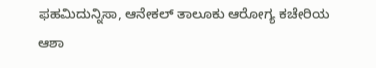ಫಹಮಿದುನ್ನಿಸಾ, ಆನೇಕಲ್ ತಾಲೂಕು ಆರೋಗ್ಯ ಕಚೇರಿಯ ಆಶಾ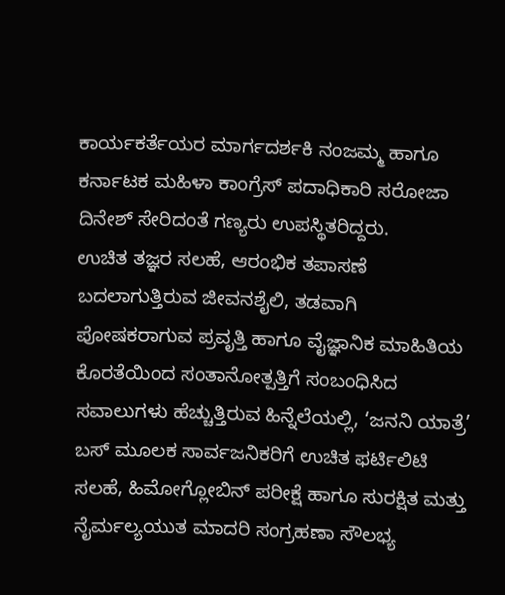ಕಾರ್ಯಕರ್ತೆಯರ ಮಾರ್ಗದರ್ಶಕಿ ನಂಜಮ್ಮ ಹಾಗೂ ಕರ್ನಾಟಕ ಮಹಿಳಾ ಕಾಂಗ್ರೆಸ್ ಪದಾಧಿಕಾರಿ ಸರೋಜಾ ದಿನೇಶ್ ಸೇರಿದಂತೆ ಗಣ್ಯರು ಉಪಸ್ಥಿತರಿದ್ದರು.
ಉಚಿತ ತಜ್ಞರ ಸಲಹೆ, ಆರಂಭಿಕ ತಪಾಸಣೆ
ಬದಲಾಗುತ್ತಿರುವ ಜೀವನಶೈಲಿ, ತಡವಾಗಿ ಪೋಷಕರಾಗುವ ಪ್ರವೃತ್ತಿ ಹಾಗೂ ವೈಜ್ಞಾನಿಕ ಮಾಹಿತಿಯ ಕೊರತೆಯಿಂದ ಸಂತಾನೋತ್ಪತ್ತಿಗೆ ಸಂಬಂಧಿಸಿದ ಸವಾಲುಗಳು ಹೆಚ್ಚುತ್ತಿರುವ ಹಿನ್ನೆಲೆಯಲ್ಲಿ, ‘ಜನನಿ ಯಾತ್ರೆ’ ಬಸ್ ಮೂಲಕ ಸಾರ್ವಜನಿಕರಿಗೆ ಉಚಿತ ಫರ್ಟಿಲಿಟಿ ಸಲಹೆ, ಹಿಮೋಗ್ಲೋಬಿನ್ ಪರೀಕ್ಷೆ ಹಾಗೂ ಸುರಕ್ಷಿತ ಮತ್ತು ನೈರ್ಮಲ್ಯಯುತ ಮಾದರಿ ಸಂಗ್ರಹಣಾ ಸೌಲಭ್ಯ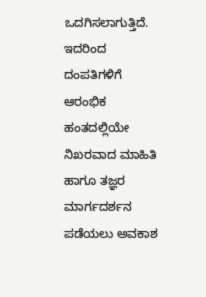ಒದಗಿಸಲಾಗುತ್ತಿದೆ.
ಇದರಿಂದ ದಂಪತಿಗಳಿಗೆ ಆರಂಭಿಕ ಹಂತದಲ್ಲಿಯೇ ನಿಖರವಾದ ಮಾಹಿತಿ ಹಾಗೂ ತಜ್ಞರ ಮಾರ್ಗದರ್ಶನ ಪಡೆಯಲು ಅವಕಾಶ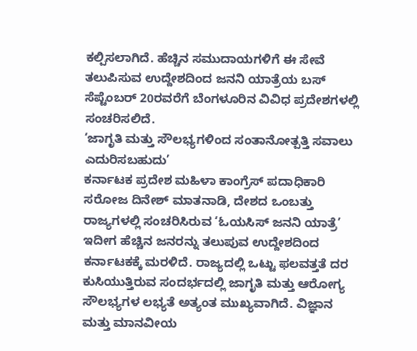ಕಲ್ಪಿಸಲಾಗಿದೆ. ಹೆಚ್ಚಿನ ಸಮುದಾಯಗಳಿಗೆ ಈ ಸೇವೆ ತಲುಪಿಸುವ ಉದ್ದೇಶದಿಂದ ಜನನಿ ಯಾತ್ರೆಯ ಬಸ್ ಸೆಪ್ಟೆಂಬರ್ 20ರವರೆಗೆ ಬೆಂಗಳೂರಿನ ವಿವಿಧ ಪ್ರದೇಶಗಳಲ್ಲಿ ಸಂಚರಿಸಲಿದೆ.
‘ಜಾಗೃತಿ ಮತ್ತು ಸೌಲಭ್ಯಗಳಿಂದ ಸಂತಾನೋತ್ಪತ್ತಿ ಸವಾಲು ಎದುರಿಸಬಹುದು’
ಕರ್ನಾಟಕ ಪ್ರದೇಶ ಮಹಿಳಾ ಕಾಂಗ್ರೆಸ್ ಪದಾಧಿಕಾರಿ ಸರೋಜ ದಿನೇಶ್ ಮಾತನಾಡಿ, ದೇಶದ ಒಂಬತ್ತು ರಾಜ್ಯಗಳಲ್ಲಿ ಸಂಚರಿಸಿರುವ ‘ಓಯಸಿಸ್ ಜನನಿ ಯಾತ್ರೆ’ ಇದೀಗ ಹೆಚ್ಚಿನ ಜನರನ್ನು ತಲುಪುವ ಉದ್ದೇಶದಿಂದ ಕರ್ನಾಟಕಕ್ಕೆ ಮರಳಿದೆ. ರಾಜ್ಯದಲ್ಲಿ ಒಟ್ಟು ಫಲವತ್ತತೆ ದರ ಕುಸಿಯುತ್ತಿರುವ ಸಂದರ್ಭದಲ್ಲಿ ಜಾಗೃತಿ ಮತ್ತು ಆರೋಗ್ಯ ಸೌಲಭ್ಯಗಳ ಲಭ್ಯತೆ ಅತ್ಯಂತ ಮುಖ್ಯವಾಗಿದೆ. ವಿಜ್ಞಾನ ಮತ್ತು ಮಾನವೀಯ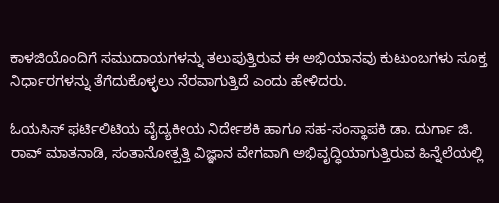ಕಾಳಜಿಯೊಂದಿಗೆ ಸಮುದಾಯಗಳನ್ನು ತಲುಪುತ್ತಿರುವ ಈ ಅಭಿಯಾನವು ಕುಟುಂಬಗಳು ಸೂಕ್ತ ನಿರ್ಧಾರಗಳನ್ನು ತೆಗೆದುಕೊಳ್ಳಲು ನೆರವಾಗುತ್ತಿದೆ ಎಂದು ಹೇಳಿದರು.

ಓಯಸಿಸ್ ಫರ್ಟಿಲಿಟಿಯ ವೈದ್ಯಕೀಯ ನಿರ್ದೇಶಕಿ ಹಾಗೂ ಸಹ-ಸಂಸ್ಥಾಪಕಿ ಡಾ. ದುರ್ಗಾ ಜಿ. ರಾವ್ ಮಾತನಾಡಿ, ಸಂತಾನೋತ್ಪತ್ತಿ ವಿಜ್ಞಾನ ವೇಗವಾಗಿ ಅಭಿವೃದ್ಧಿಯಾಗುತ್ತಿರುವ ಹಿನ್ನೆಲೆಯಲ್ಲಿ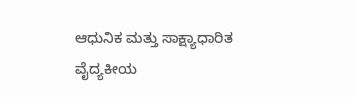ಆಧುನಿಕ ಮತ್ತು ಸಾಕ್ಷ್ಯಾಧಾರಿತ ವೈದ್ಯಕೀಯ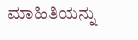ಮಾಹಿತಿಯನ್ನು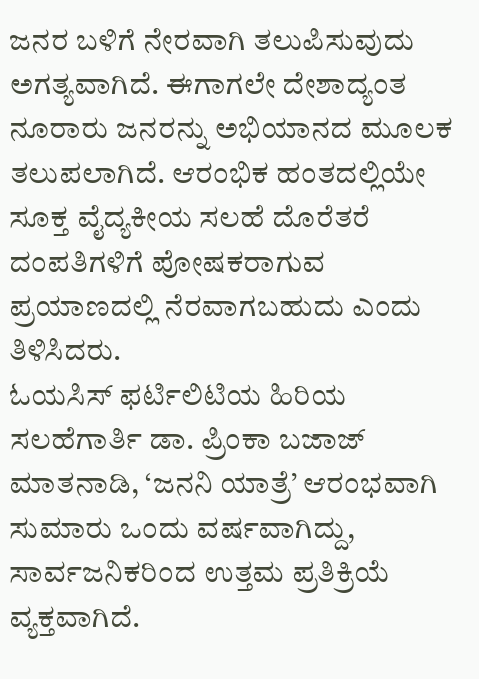ಜನರ ಬಳಿಗೆ ನೇರವಾಗಿ ತಲುಪಿಸುವುದು ಅಗತ್ಯವಾಗಿದೆ. ಈಗಾಗಲೇ ದೇಶಾದ್ಯಂತ ನೂರಾರು ಜನರನ್ನು ಅಭಿಯಾನದ ಮೂಲಕ ತಲುಪಲಾಗಿದೆ. ಆರಂಭಿಕ ಹಂತದಲ್ಲಿಯೇ ಸೂಕ್ತ ವೈದ್ಯಕೀಯ ಸಲಹೆ ದೊರೆತರೆ ದಂಪತಿಗಳಿಗೆ ಪೋಷಕರಾಗುವ ಪ್ರಯಾಣದಲ್ಲಿ ನೆರವಾಗಬಹುದು ಎಂದು ತಿಳಿಸಿದರು.
ಓಯಸಿಸ್ ಫರ್ಟಿಲಿಟಿಯ ಹಿರಿಯ ಸಲಹೆಗಾರ್ತಿ ಡಾ. ಪ್ರಿಂಕಾ ಬಜಾಜ್ ಮಾತನಾಡಿ, ‘ಜನನಿ ಯಾತ್ರೆ’ ಆರಂಭವಾಗಿ ಸುಮಾರು ಒಂದು ವರ್ಷವಾಗಿದ್ದು, ಸಾರ್ವಜನಿಕರಿಂದ ಉತ್ತಮ ಪ್ರತಿಕ್ರಿಯೆ ವ್ಯಕ್ತವಾಗಿದೆ.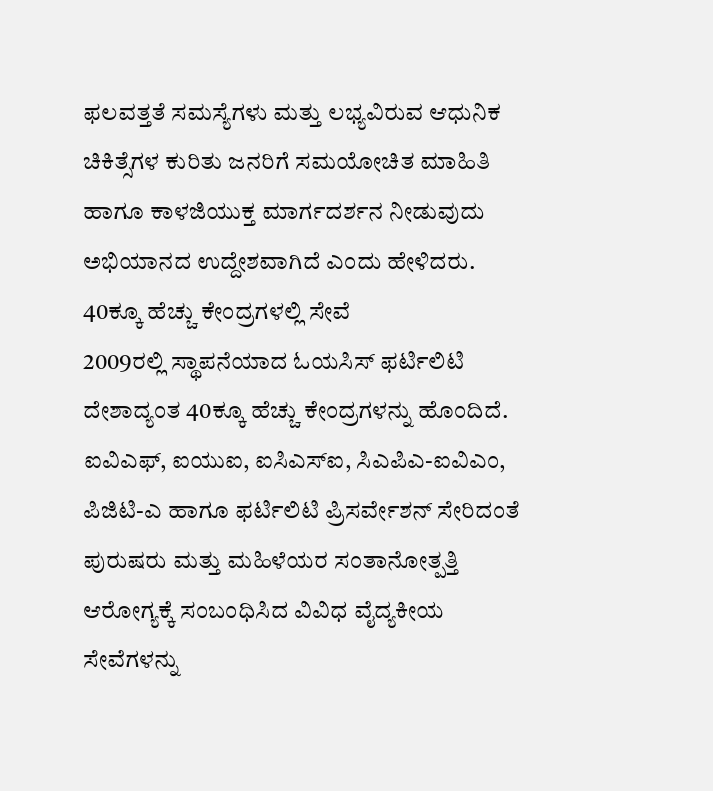ಫಲವತ್ತತೆ ಸಮಸ್ಯೆಗಳು ಮತ್ತು ಲಭ್ಯವಿರುವ ಆಧುನಿಕ ಚಿಕಿತ್ಸೆಗಳ ಕುರಿತು ಜನರಿಗೆ ಸಮಯೋಚಿತ ಮಾಹಿತಿ ಹಾಗೂ ಕಾಳಜಿಯುಕ್ತ ಮಾರ್ಗದರ್ಶನ ನೀಡುವುದು ಅಭಿಯಾನದ ಉದ್ದೇಶವಾಗಿದೆ ಎಂದು ಹೇಳಿದರು.
40ಕ್ಕೂ ಹೆಚ್ಚು ಕೇಂದ್ರಗಳಲ್ಲಿ ಸೇವೆ
2009ರಲ್ಲಿ ಸ್ಥಾಪನೆಯಾದ ಓಯಸಿಸ್ ಫರ್ಟಿಲಿಟಿ ದೇಶಾದ್ಯಂತ 40ಕ್ಕೂ ಹೆಚ್ಚು ಕೇಂದ್ರಗಳನ್ನು ಹೊಂದಿದೆ. ಐವಿಎಫ್, ಐಯುಐ, ಐಸಿಎಸ್ಐ, ಸಿಎಪಿಎ-ಐವಿಎಂ, ಪಿಜಿಟಿ-ಎ ಹಾಗೂ ಫರ್ಟಿಲಿಟಿ ಪ್ರಿಸರ್ವೇಶನ್ ಸೇರಿದಂತೆ ಪುರುಷರು ಮತ್ತು ಮಹಿಳೆಯರ ಸಂತಾನೋತ್ಪತ್ತಿ ಆರೋಗ್ಯಕ್ಕೆ ಸಂಬಂಧಿಸಿದ ವಿವಿಧ ವೈದ್ಯಕೀಯ ಸೇವೆಗಳನ್ನು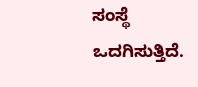ಸಂಸ್ಥೆ ಒದಗಿಸುತ್ತಿದೆ.